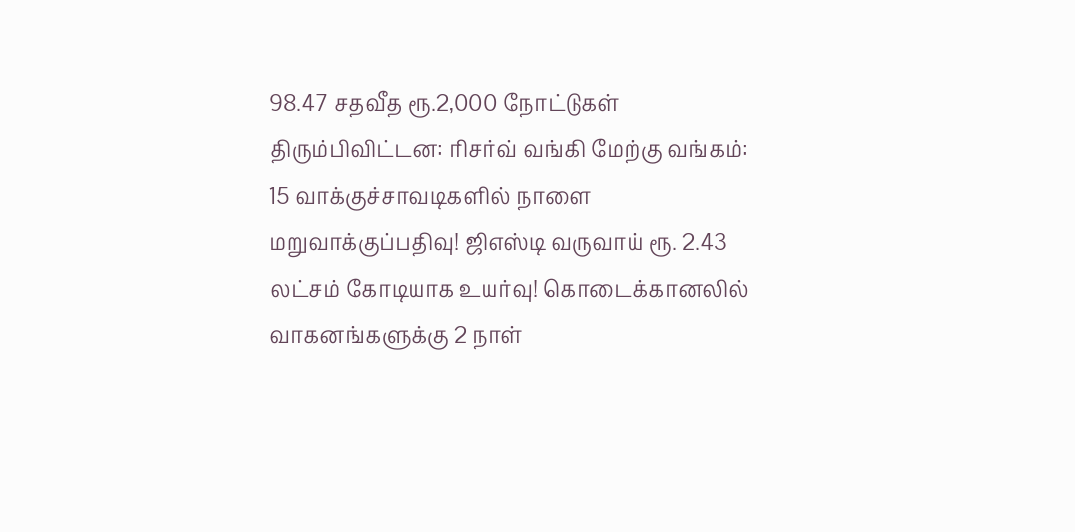98.47 சதவீத ரூ.2,000 நோட்டுகள் திரும்பிவிட்டன: ரிசர்வ் வங்கி மேற்கு வங்கம்: 15 வாக்குச்சாவடிகளில் நாளை மறுவாக்குப்பதிவு! ஜிஎஸ்டி வருவாய் ரூ. 2.43 லட்சம் கோடியாக உயர்வு! கொடைக்கானலில் வாகனங்களுக்கு 2 நாள்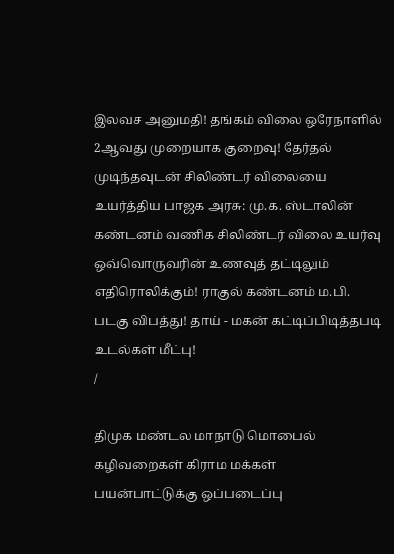இலவச அனுமதி! தங்கம் விலை ஒரேநாளில் 2ஆவது முறையாக குறைவு! தேர்தல் முடிந்தவுடன் சிலிண்டர் விலையை உயர்த்திய பாஜக அரசு: மு.க. ஸ்டாலின் கண்டனம் வணிக சிலிண்டர் விலை உயர்வு ஒவ்வொருவரின் உணவுத் தட்டிலும் எதிரொலிக்கும்! ராகுல் கண்டனம் ம.பி. படகு விபத்து! தாய் - மகன் கட்டிப்பிடித்தபடி உடல்கள் மீட்பு!
/

திமுக மண்டல மாநாடு மொபைல் கழிவறைகள் கிராம மக்கள் பயன்பாட்டுக்கு ஒப்படைப்பு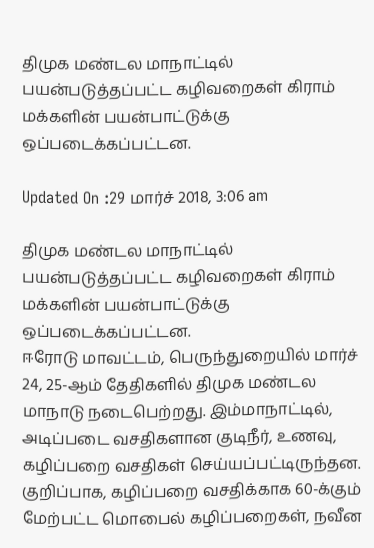திமுக மண்டல மாநாட்டில் பயன்படுத்தப்பட்ட கழிவறைகள் கிராம் மக்களின் பயன்பாட்டுக்கு ஒப்படைக்கப்பட்டன.

Updated On :29 மார்ச் 2018, 3:06 am

திமுக மண்டல மாநாட்டில் பயன்படுத்தப்பட்ட கழிவறைகள் கிராம் மக்களின் பயன்பாட்டுக்கு ஒப்படைக்கப்பட்டன.
ஈரோடு மாவட்டம், பெருந்துறையில் மார்ச் 24, 25-ஆம் தேதிகளில் திமுக மண்டல மாநாடு நடைபெற்றது. இம்மாநாட்டில், அடிப்படை வசதிகளான குடிநீர், உணவு, கழிப்பறை வசதிகள் செய்யப்பட்டிருந்தன. குறிப்பாக, கழிப்பறை வசதிக்காக 60-க்கும் மேற்பட்ட மொபைல் கழிப்பறைகள், நவீன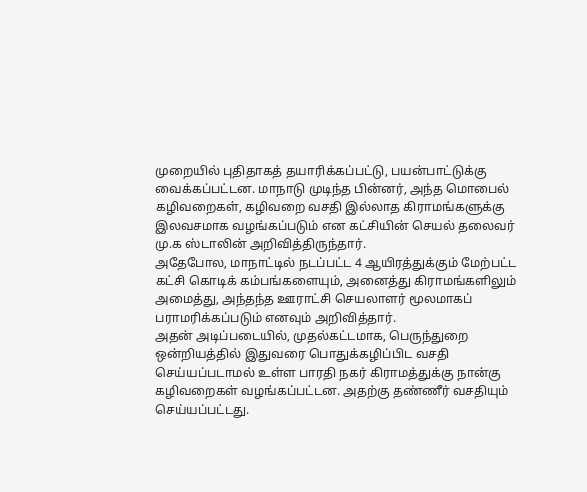முறையில் புதிதாகத் தயாரிக்கப்பட்டு, பயன்பாட்டுக்கு வைக்கப்பட்டன. மாநாடு முடிந்த பின்னர், அந்த மொபைல் கழிவறைகள், கழிவறை வசதி இல்லாத கிராமங்களுக்கு இலவசமாக வழங்கப்படும் என கட்சியின் செயல் தலைவர் மு.க ஸ்டாலின் அறிவித்திருந்தார்.
அதேபோல, மாநாட்டில் நடப்பட்ட 4 ஆயிரத்துக்கும் மேற்பட்ட கட்சி கொடிக் கம்பங்களையும், அனைத்து கிராமங்களிலும் அமைத்து, அந்தந்த ஊராட்சி செயலாளர் மூலமாகப் பராமரிக்கப்படும் எனவும் அறிவித்தார்.
அதன் அடிப்படையில், முதல்கட்டமாக, பெருந்துறை ஒன்றியத்தில் இதுவரை பொதுக்கழிப்பிட வசதி செய்யப்படாமல் உள்ள பாரதி நகர் கிராமத்துக்கு நான்கு கழிவறைகள் வழங்கப்பட்டன. அதற்கு தண்ணீர் வசதியும் செய்யப்பட்டது.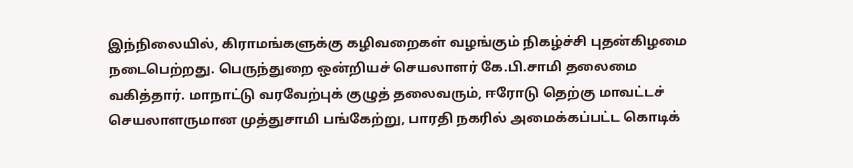இந்நிலையில், கிராமங்களுக்கு கழிவறைகள் வழங்கும் நிகழ்ச்சி புதன்கிழமை நடைபெற்றது. பெருந்துறை ஒன்றியச் செயலாளர் கே.பி.சாமி தலைமை வகித்தார். மாநாட்டு வரவேற்புக் குழுத் தலைவரும், ஈரோடு தெற்கு மாவட்டச் செயலாளருமான முத்துசாமி பங்கேற்று, பாரதி நகரில் அமைக்கப்பட்ட கொடிக்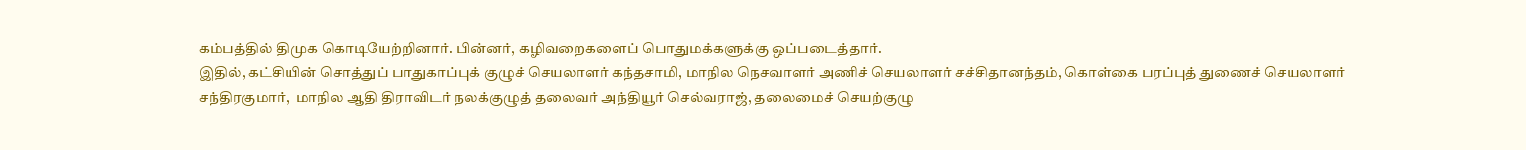கம்பத்தில் திமுக கொடியேற்றினார். பின்னர், கழிவறைகளைப் பொதுமக்களுக்கு ஒப்படைத்தார்.
இதில், கட்சியின் சொத்துப் பாதுகாப்புக் குழுச் செயலாளர் கந்தசாமி, மாநில நெசவாளர் அணிச் செயலாளர் சச்சிதானந்தம், கொள்கை பரப்புத் துணைச் செயலாளர் சந்திரகுமார்,  மாநில ஆதி திராவிடர் நலக்குழுத் தலைவர் அந்தியூர் செல்வராஜ், தலைமைச் செயற்குழு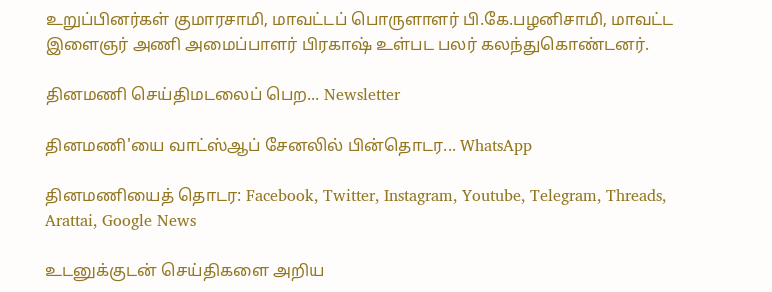உறுப்பினர்கள் குமாரசாமி, மாவட்டப் பொருளாளர் பி.கே.பழனிசாமி, மாவட்ட இளைஞர் அணி அமைப்பாளர் பிரகாஷ் உள்பட பலர் கலந்துகொண்டனர்.

தினமணி செய்திமடலைப் பெற... Newsletter

தினமணி'யை வாட்ஸ்ஆப் சேனலில் பின்தொடர... WhatsApp

தினமணியைத் தொடர: Facebook, Twitter, Instagram, Youtube, Telegram, Threads, Arattai, Google News

உடனுக்குடன் செய்திகளை அறிய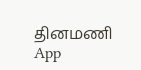தினமணி App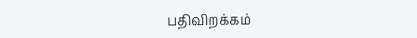பதிவிறக்கம்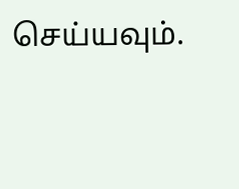செய்யவும்.